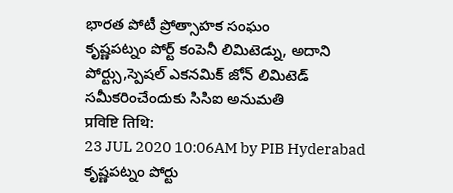భారత పోటీ ప్రోత్సాహక సంఘం
కృష్ణపట్నం పోర్ట్ కంపెనీ లిమిటెడ్ను, అదాని పోర్ట్సు,స్పెషల్ ఎకనమిక్ జోన్ లిమిటెడ్ సమీకరించేందుకు సిసిఐ అనుమతి
प्रविष्टि तिथि:
23 JUL 2020 10:06AM by PIB Hyderabad
కృష్ణపట్నం పోర్టు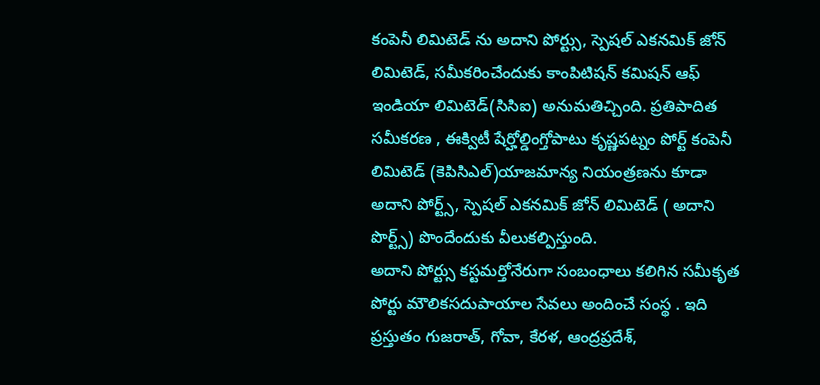కంపెనీ లిమిటెడ్ ను అదాని పోర్ట్సు, స్పెషల్ ఎకనమిక్ జోన్ లిమిటెడ్, సమీకరించేందుకు కాంపిటిషన్ కమిషన్ ఆఫ్ ఇండియా లిమిటెడ్(సిసిఐ) అనుమతిచ్చింది. ప్రతిపాదిత సమీకరణ , ఈక్విటీ షేర్హోల్డింగ్తోపాటు కృష్ణపట్నం పోర్ట్ కంపెనీ లిమిటెడ్ (కెపిసిఎల్)యాజమాన్య నియంత్రణను కూడా అదాని పోర్ట్స్, స్పెషల్ ఎకనమిక్ జోన్ లిమిటెడ్ ( అదాని పొర్ట్స్) పొందేందుకు వీలుకల్పిస్తుంది.
అదాని పోర్ట్సు కస్టమర్తోనేరుగా సంబంధాలు కలిగిన సమీకృత పోర్టు మౌలికసదుపాయాల సేవలు అందించే సంస్థ . ఇది ప్రస్తుతం గుజరాత్, గోవా, కేరళ, ఆంద్రప్రదేశ్,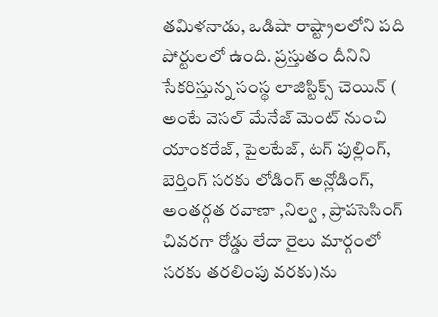తమిళనాడు, ఒడిషా రాష్ట్రాలలోని పది పోర్టులలో ఉంది. ప్రస్తుతం దీనిని సేకరిస్తున్న సంస్థ లాజిస్టిక్స్ చెయిన్ ( అంటే వెసల్ మేనేజ్ మెంట్ నుంచి యాంకరేజ్, పైలటేజ్, టగ్ పుల్లింగ్, బెర్తింగ్ సరకు లోడింగ్ అన్లోడింగ్, అంతర్గత రవాణా ,నిల్వ , ప్రాపసెసింగ్ చివరగా రోడ్డు లేదా రైలు మార్గంలో సరకు తరలింపు వరకు)ను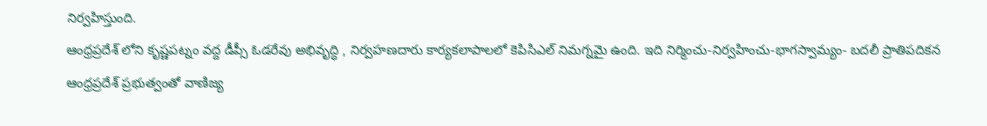నిర్వహిస్తుంది.
ఆంధ్రప్రదేశ్ లోని కృష్ణపట్నం వద్ద డీప్సీ ఓడరేవు అభివృద్ధి , నిర్వహణదారు కార్యకలాపాలలో కెపిసిఎల్ నిమగ్నమై ఉంది. ఇది నిర్మించు-నిర్వహించు-భాగస్వామ్యం- బదలీ ప్రాతిపదికన ఆంధ్రప్రదేశ్ ప్రభుత్వంతో వాణిజ్య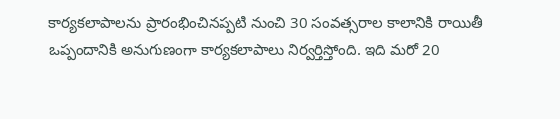కార్యకలాపాలను ప్రారంభించినప్పటి నుంచి 30 సంవత్సరాల కాలానికి రాయితీ ఒప్పందానికి అనుగుణంగా కార్యకలాపాలు నిర్వర్తిస్తోంది. ఇది మరో 20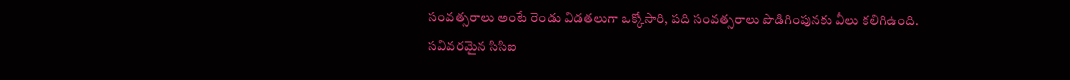సంవత్సరాలు అంటే రెండు విడతలుగా ఒక్కోసారి, పది సంవత్సరాలు పొడిగింపునకు వీలు కలిగిఉంది.
సవివరమైన సిసిఐ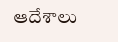ఆదేశాలు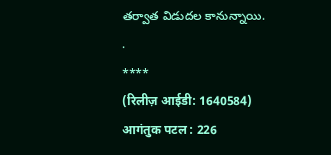తర్వాత విడుదల కానున్నాయి.
.
****
(रिलीज़ आईडी: 1640584)
आगंतुक पटल : 226